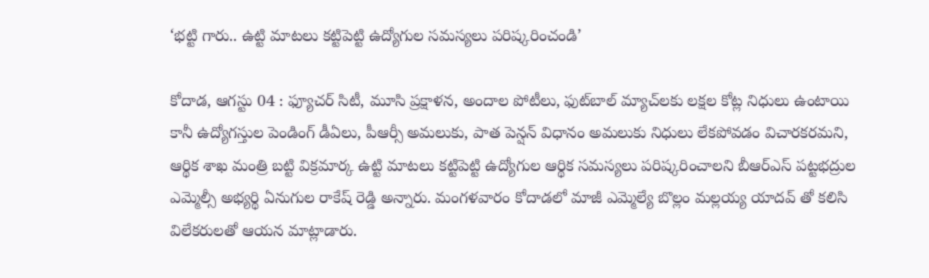‘భ‌ట్టి గారు.. ఉట్టి మాటలు కట్టిపెట్టి ఉద్యోగుల సమస్యలు పరిష్కరించండి’

కోదాడ‌, ఆగ‌స్టు 04 : ఫ్యూచర్ సిటీ, మూసి ప్రక్షాళన, అందాల పోటీలు, ఫుట్‌బాల్ మ్యాచ్‌ల‌కు లక్షల కోట్ల నిధులు ఉంటాయి కానీ ఉద్యోగస్తుల పెండింగ్ డీఏలు, పీఆర్సీ అమలుకు, పాత పెన్షన్ విధానం అమలుకు నిధులు లేకపోవడం విచారకరమని, ఆర్థిక శాఖ మంత్రి బట్టి విక్రమార్క ఉట్టి మాటలు కట్టిపెట్టి ఉద్యోగుల ఆర్థిక సమస్యలు పరిష్కరించాలని బీఆర్ఎస్ పట్టభద్రుల ఎమ్మెల్సీ అభ్యర్థి ఏనుగుల రాకేష్ రెడ్డి అన్నారు. మంగళవారం కోదాడలో మాజీ ఎమ్మెల్యే బొల్లం మల్లయ్య యాదవ్ తో కలిసి విలేకరులతో ఆయన మాట్లాడారు.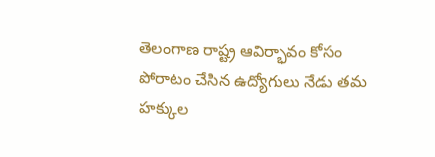తెలంగాణ రాష్ట్ర ఆవిర్భావం కోసం పోరాటం చేసిన ఉద్యోగులు నేడు తమ హక్కుల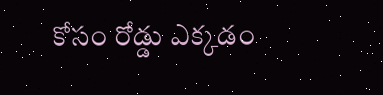కోసం రోడ్డు ఎక్కడం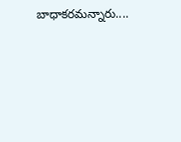బాధాకరమన్నారు....